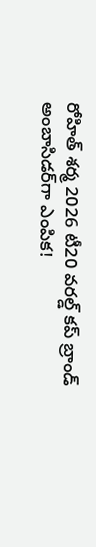రోహిత్ శర్మ 2026 టీ20 వరల్డ్ కప్ బ్రాండ్ అంబాసిడర్‌గా ఎంపిక!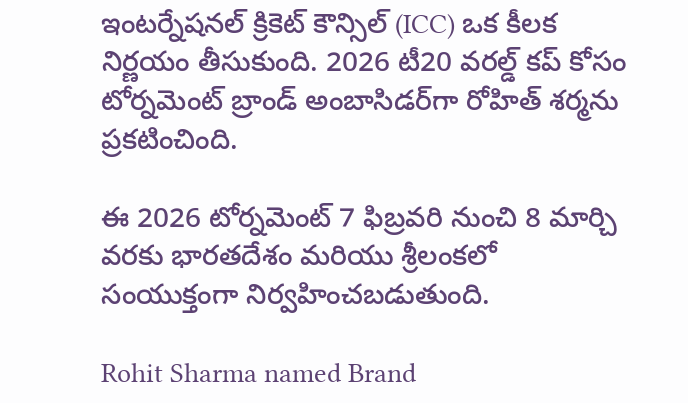ఇంటర్నేషనల్ క్రికెట్ కౌన్సిల్ (ICC) ఒక కీలక నిర్ణయం తీసుకుంది. 2026 టీ20 వరల్డ్ కప్ కోసం టోర్నమెంట్ బ్రాండ్ అంబాసిడర్‌గా రోహిత్ శర్మను ప్రకటించింది.

ఈ 2026 టోర్నమెంట్ 7 ఫిబ్రవరి నుంచి 8 మార్చి వరకు భారతదేశం మరియు శ్రీలంకలో సంయుక్తంగా నిర్వహించబడుతుంది.

Rohit Sharma named Brand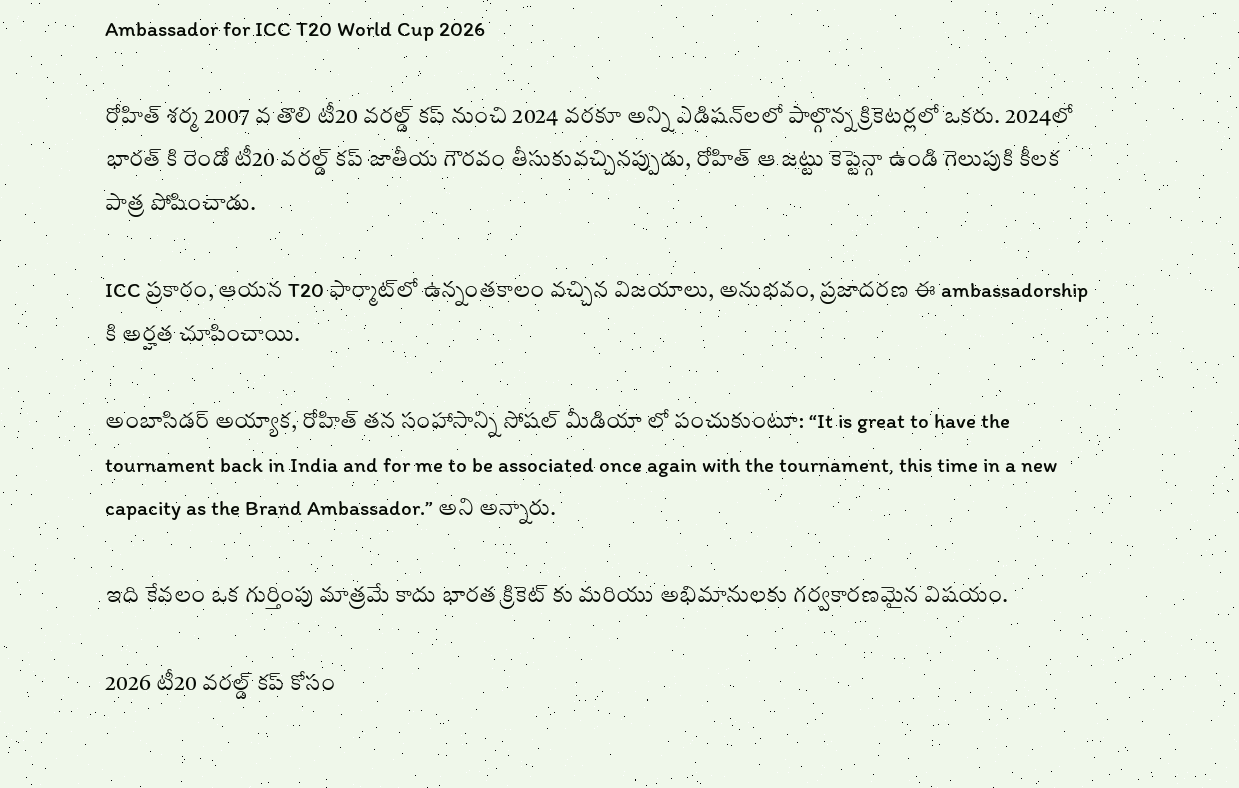Ambassador for ICC T20 World Cup 2026

రోహిత్ శర్మ 2007 వ తొలి టీ20 వరల్డ్ కప్ నుంచి 2024 వరకూ అన్ని ఎడిషన్‌లలో పాల్గొన్న క్రికెటర్లలో ఒకరు. 2024లో భారత్ కి రెండో టీ20 వరల్డ్ కప్ జాతీయ గౌరవం తీసుకువచ్చినప్పుడు, రోహిత్ ఆ జట్టు కెప్టెన్గా ఉండి గెలుపుకి కీలక పాత్ర పోషించాడు.

ICC ప్రకారం, ఆయన T20 ఫార్మాట్‌లో ఉన్నంతకాలం వచ్చిన విజయాలు, అనుభవం, ప్రజాదరణ ఈ ambassadorship కి అర్హత చూపించాయి.

అంబాసిడర్ అయ్యాక, రోహిత్ తన సంహాసాన్ని సోషల్ మీడియా లో పంచుకుంటూ: “It is great to have the tournament back in India and for me to be associated once again with the tournament, this time in a new capacity as the Brand Ambassador.” అని అన్నారు.

ఇది కేవలం ఒక గుర్తింపు మాత్రమే కాదు భారత క్రికెట్ కు మరియు అభిమానులకు గర్వకారణమైన విషయం.

2026 టీ20 వరల్డ్ కప్ కోసం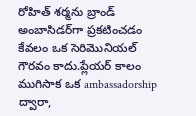రోహిత్ శర్మను బ్రాండ్ అంబాసిడర్‌గా ప్రకటించడం కేవలం ఒక సెరిమొనియల్ గౌరవం కాదు.ప్లేయర్ కాలం ముగిసాక ఒక ambassadorship ద్వారా,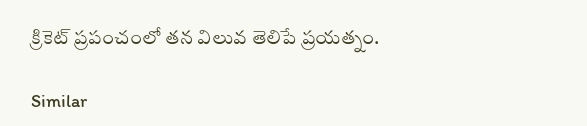క్రికెట్ ప్రపంచంలో తన విలువ తెలిపే ప్రయత్నం.

Similar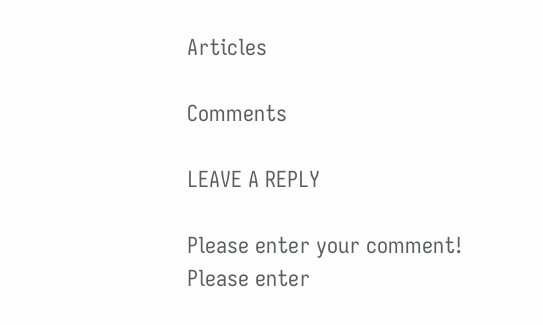Articles

Comments

LEAVE A REPLY

Please enter your comment!
Please enter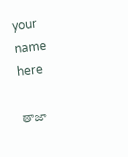your name here

తాజా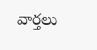వార్తలు